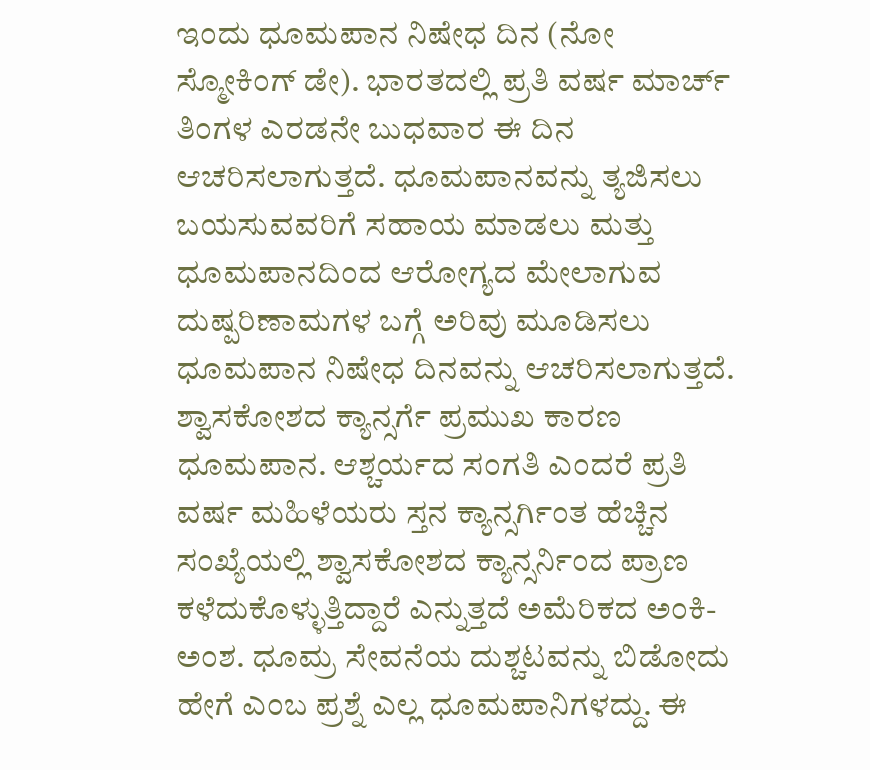ಇಂದು ಧೂಮಪಾನ ನಿಷೇಧ ದಿನ (ನೋ ಸ್ಮೋಕಿಂಗ್ ಡೇ). ಭಾರತದಲ್ಲಿ ಪ್ರತಿ ವರ್ಷ ಮಾರ್ಚ್ ತಿಂಗಳ ಎರಡನೇ ಬುಧವಾರ ಈ ದಿನ ಆಚರಿಸಲಾಗುತ್ತದೆ. ಧೂಮಪಾನವನ್ನು ತ್ಯಜಿಸಲು ಬಯಸುವವರಿಗೆ ಸಹಾಯ ಮಾಡಲು ಮತ್ತು ಧೂಮಪಾನದಿಂದ ಆರೋಗ್ಯದ ಮೇಲಾಗುವ ದುಷ್ಪರಿಣಾಮಗಳ ಬಗ್ಗೆ ಅರಿವು ಮೂಡಿಸಲು ಧೂಮಪಾನ ನಿಷೇಧ ದಿನವನ್ನು ಆಚರಿಸಲಾಗುತ್ತದೆ. ಶ್ವಾಸಕೋಶದ ಕ್ಯಾನ್ಸರ್ಗೆ ಪ್ರಮುಖ ಕಾರಣ ಧೂಮಪಾನ. ಆಶ್ಚರ್ಯದ ಸಂಗತಿ ಎಂದರೆ ಪ್ರತಿ ವರ್ಷ ಮಹಿಳೆಯರು ಸ್ತನ ಕ್ಯಾನ್ಸರ್ಗಿಂತ ಹೆಚ್ಚಿನ ಸಂಖ್ಯೆಯಲ್ಲಿ ಶ್ವಾಸಕೋಶದ ಕ್ಯಾನ್ಸರ್ನಿಂದ ಪ್ರಾಣ ಕಳೆದುಕೊಳ್ಳುತ್ತಿದ್ದಾರೆ ಎನ್ನುತ್ತದೆ ಅಮೆರಿಕದ ಅಂಕಿ-ಅಂಶ. ಧೂಮ್ರ ಸೇವನೆಯ ದುಶ್ಚಟವನ್ನು ಬಿಡೋದು ಹೇಗೆ ಎಂಬ ಪ್ರಶ್ನೆ ಎಲ್ಲ ಧೂಮಪಾನಿಗಳದ್ದು. ಈ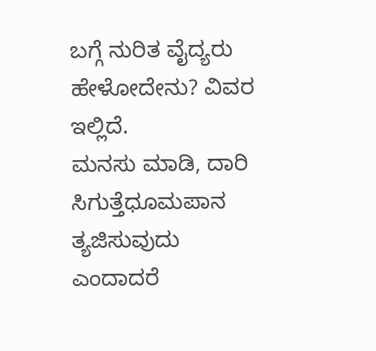ಬಗ್ಗೆ ನುರಿತ ವೈದ್ಯರು ಹೇಳೋದೇನು? ವಿವರ ಇಲ್ಲಿದೆ.
ಮನಸು ಮಾಡಿ, ದಾರಿ ಸಿಗುತ್ತೆಧೂಮಪಾನ ತ್ಯಜಿಸುವುದು ಎಂದಾದರೆ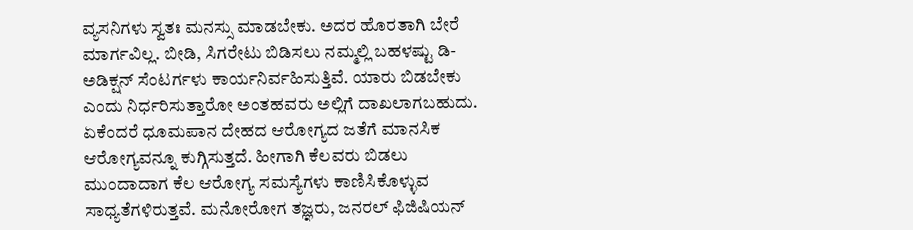ವ್ಯಸನಿಗಳು ಸ್ವತಃ ಮನಸ್ಸು ಮಾಡಬೇಕು. ಅದರ ಹೊರತಾಗಿ ಬೇರೆ ಮಾರ್ಗವಿಲ್ಲ. ಬೀಡಿ, ಸಿಗರೇಟು ಬಿಡಿಸಲು ನಮ್ಮಲ್ಲಿ ಬಹಳಷ್ಟು ಡಿ-ಅಡಿಕ್ಷನ್ ಸೆಂಟರ್ಗಳು ಕಾರ್ಯನಿರ್ವಹಿಸುತ್ತಿವೆ. ಯಾರು ಬಿಡಬೇಕು ಎಂದು ನಿರ್ಧರಿಸುತ್ತಾರೋ ಅಂತಹವರು ಅಲ್ಲಿಗೆ ದಾಖಲಾಗಬಹುದು. ಏಕೆಂದರೆ ಧೂಮಪಾನ ದೇಹದ ಆರೋಗ್ಯದ ಜತೆಗೆ ಮಾನಸಿಕ ಆರೋಗ್ಯವನ್ನೂ ಕುಗ್ಗಿಸುತ್ತದೆ. ಹೀಗಾಗಿ ಕೆಲವರು ಬಿಡಲು ಮುಂದಾದಾಗ ಕೆಲ ಆರೋಗ್ಯ ಸಮಸ್ಯೆಗಳು ಕಾಣಿಸಿಕೊಳ್ಳುವ ಸಾಧ್ಯತೆಗಳಿರುತ್ತವೆ. ಮನೋರೋಗ ತಜ್ಞರು, ಜನರಲ್ ಫಿಜಿಷಿಯನ್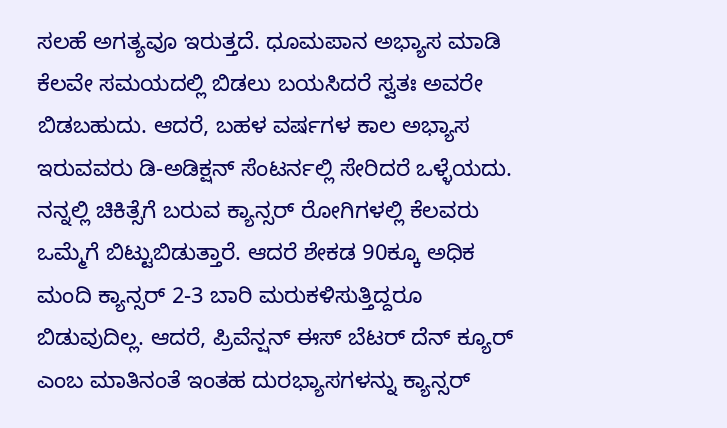ಸಲಹೆ ಅಗತ್ಯವೂ ಇರುತ್ತದೆ. ಧೂಮಪಾನ ಅಭ್ಯಾಸ ಮಾಡಿ ಕೆಲವೇ ಸಮಯದಲ್ಲಿ ಬಿಡಲು ಬಯಸಿದರೆ ಸ್ವತಃ ಅವರೇ ಬಿಡಬಹುದು. ಆದರೆ, ಬಹಳ ವರ್ಷಗಳ ಕಾಲ ಅಭ್ಯಾಸ ಇರುವವರು ಡಿ-ಅಡಿಕ್ಷನ್ ಸೆಂಟರ್ನಲ್ಲಿ ಸೇರಿದರೆ ಒಳ್ಳೆಯದು. ನನ್ನಲ್ಲಿ ಚಿಕಿತ್ಸೆಗೆ ಬರುವ ಕ್ಯಾನ್ಸರ್ ರೋಗಿಗಳಲ್ಲಿ ಕೆಲವರು ಒಮ್ಮೆಗೆ ಬಿಟ್ಟುಬಿಡುತ್ತಾರೆ. ಆದರೆ ಶೇಕಡ 90ಕ್ಕೂ ಅಧಿಕ ಮಂದಿ ಕ್ಯಾನ್ಸರ್ 2-3 ಬಾರಿ ಮರುಕಳಿಸುತ್ತಿದ್ದರೂ ಬಿಡುವುದಿಲ್ಲ. ಆದರೆ, ಪ್ರಿವೆನ್ಷನ್ ಈಸ್ ಬೆಟರ್ ದೆನ್ ಕ್ಯೂರ್ ಎಂಬ ಮಾತಿನಂತೆ ಇಂತಹ ದುರಭ್ಯಾಸಗಳನ್ನು ಕ್ಯಾನ್ಸರ್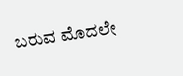ಬರುವ ಮೊದಲೇ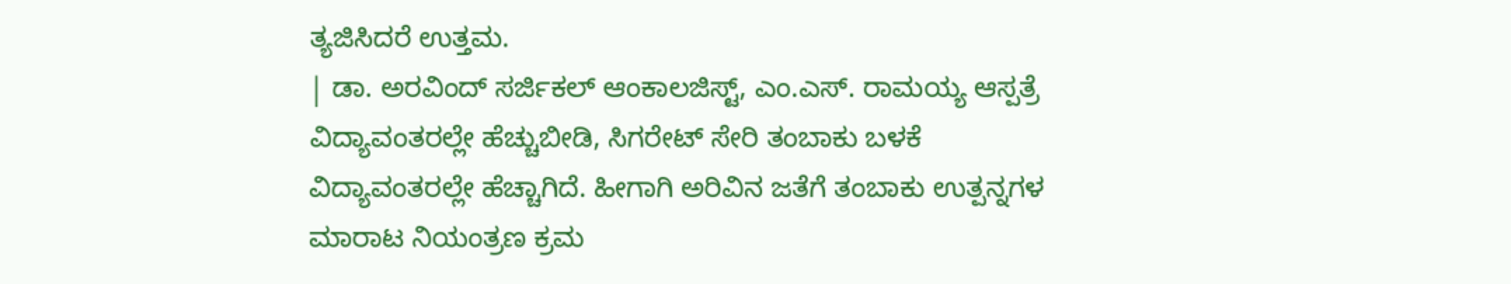ತ್ಯಜಿಸಿದರೆ ಉತ್ತಮ.
| ಡಾ. ಅರವಿಂದ್ ಸರ್ಜಿಕಲ್ ಆಂಕಾಲಜಿಸ್ಟ್, ಎಂ.ಎಸ್. ರಾಮಯ್ಯ ಆಸ್ಪತ್ರೆ
ವಿದ್ಯಾವಂತರಲ್ಲೇ ಹೆಚ್ಚುಬೀಡಿ, ಸಿಗರೇಟ್ ಸೇರಿ ತಂಬಾಕು ಬಳಕೆ ವಿದ್ಯಾವಂತರಲ್ಲೇ ಹೆಚ್ಚಾಗಿದೆ. ಹೀಗಾಗಿ ಅರಿವಿನ ಜತೆಗೆ ತಂಬಾಕು ಉತ್ಪನ್ನಗಳ ಮಾರಾಟ ನಿಯಂತ್ರಣ ಕ್ರಮ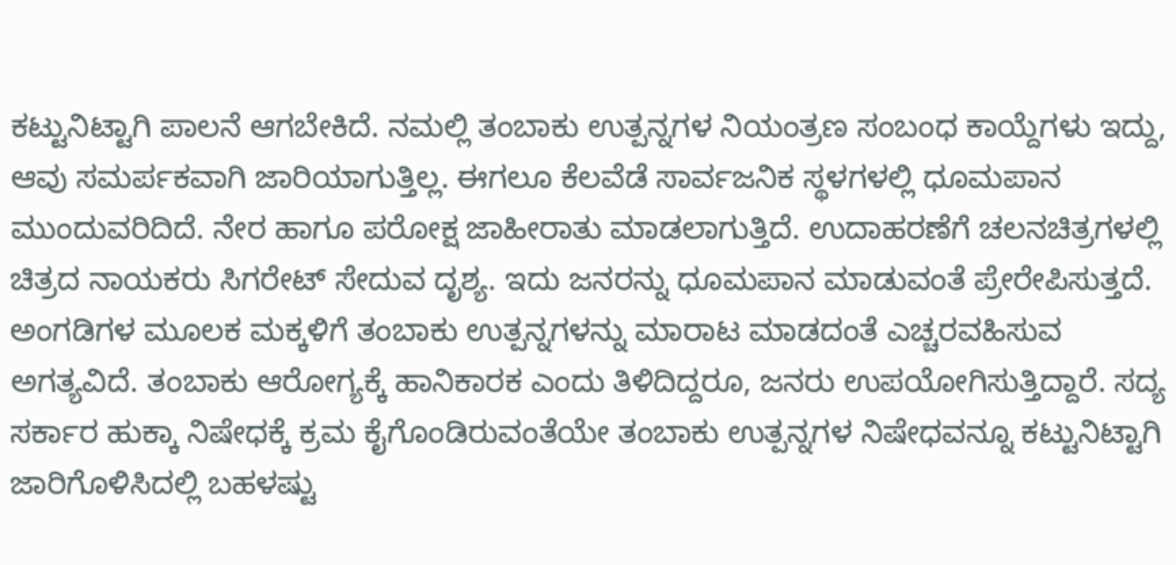ಕಟ್ಟುನಿಟ್ಟಾಗಿ ಪಾಲನೆ ಆಗಬೇಕಿದೆ. ನಮಲ್ಲಿ ತಂಬಾಕು ಉತ್ಪನ್ನಗಳ ನಿಯಂತ್ರಣ ಸಂಬಂಧ ಕಾಯ್ದೆಗಳು ಇದ್ದು, ಆವು ಸಮರ್ಪಕವಾಗಿ ಜಾರಿಯಾಗುತ್ತಿಲ್ಲ. ಈಗಲೂ ಕೆಲವೆಡೆ ಸಾರ್ವಜನಿಕ ಸ್ಥಳಗಳಲ್ಲಿ ಧೂಮಪಾನ ಮುಂದುವರಿದಿದೆ. ನೇರ ಹಾಗೂ ಪರೋಕ್ಷ ಜಾಹೀರಾತು ಮಾಡಲಾಗುತ್ತಿದೆ. ಉದಾಹರಣೆಗೆ ಚಲನಚಿತ್ರಗಳಲ್ಲಿ ಚಿತ್ರದ ನಾಯಕರು ಸಿಗರೇಟ್ ಸೇದುವ ದೃಶ್ಯ. ಇದು ಜನರನ್ನು ಧೂಮಪಾನ ಮಾಡುವಂತೆ ಪ್ರೇರೇಪಿಸುತ್ತದೆ. ಅಂಗಡಿಗಳ ಮೂಲಕ ಮಕ್ಕಳಿಗೆ ತಂಬಾಕು ಉತ್ಪನ್ನಗಳನ್ನು ಮಾರಾಟ ಮಾಡದಂತೆ ಎಚ್ಚರವಹಿಸುವ ಅಗತ್ಯವಿದೆ. ತಂಬಾಕು ಆರೋಗ್ಯಕ್ಕೆ ಹಾನಿಕಾರಕ ಎಂದು ತಿಳಿದಿದ್ದರೂ, ಜನರು ಉಪಯೋಗಿಸುತ್ತಿದ್ದಾರೆ. ಸದ್ಯ ಸರ್ಕಾರ ಹುಕ್ಕಾ ನಿಷೇಧಕ್ಕೆ ಕ್ರಮ ಕೈಗೊಂಡಿರುವಂತೆಯೇ ತಂಬಾಕು ಉತ್ಪನ್ನಗಳ ನಿಷೇಧವನ್ನೂ ಕಟ್ಟುನಿಟ್ಟಾಗಿ ಜಾರಿಗೊಳಿಸಿದಲ್ಲಿ ಬಹಳಷ್ಟು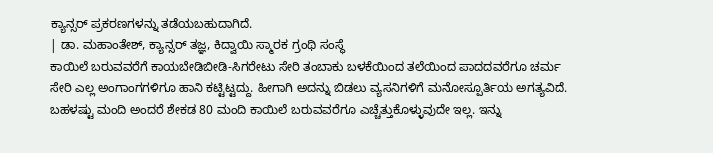ಕ್ಯಾನ್ಸರ್ ಪ್ರಕರಣಗಳನ್ನು ತಡೆಯಬಹುದಾಗಿದೆ.
| ಡಾ. ಮಹಾಂತೇಶ್, ಕ್ಯಾನ್ಸರ್ ತಜ್ಞ, ಕಿದ್ವಾಯಿ ಸ್ಮಾರಕ ಗ್ರಂಥಿ ಸಂಸ್ಥೆ
ಕಾಯಿಲೆ ಬರುವವರೆಗೆ ಕಾಯಬೇಡಿಬೀಡಿ-ಸಿಗರೇಟು ಸೇರಿ ತಂಬಾಕು ಬಳಕೆಯಿಂದ ತಲೆಯಿಂದ ಪಾದದವರೆಗೂ ಚರ್ಮ ಸೇರಿ ಎಲ್ಲ ಅಂಗಾಂಗಗಳಿಗೂ ಹಾನಿ ಕಟ್ಟಿಟ್ಟದ್ದು. ಹೀಗಾಗಿ ಅದನ್ನು ಬಿಡಲು ವ್ಯಸನಿಗಳಿಗೆ ಮನೋಸ್ಪೂರ್ತಿಯ ಅಗತ್ಯವಿದೆ. ಬಹಳಷ್ಟು ಮಂದಿ ಅಂದರೆ ಶೇಕಡ 80 ಮಂದಿ ಕಾಯಿಲೆ ಬರುವವರೆಗೂ ಎಚ್ಚೆತ್ತುಕೊಳ್ಳುವುದೇ ಇಲ್ಲ. ಇನ್ನು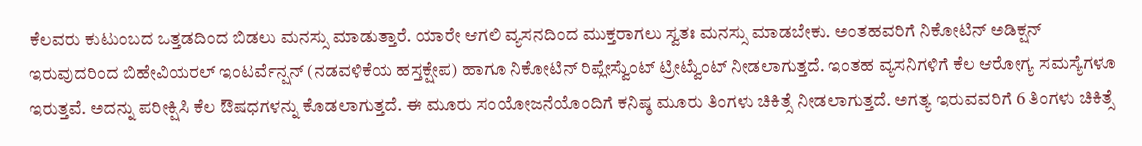ಕೆಲವರು ಕುಟುಂಬದ ಒತ್ತಡದಿಂದ ಬಿಡಲು ಮನಸ್ಸು ಮಾಡುತ್ತಾರೆ. ಯಾರೇ ಆಗಲಿ ವ್ಯಸನದಿಂದ ಮುಕ್ತರಾಗಲು ಸ್ವತಃ ಮನಸ್ಸು ಮಾಡಬೇಕು. ಅಂತಹವರಿಗೆ ನಿಕೋಟಿನ್ ಅಡಿಕ್ಷನ್ ಇರುವುದರಿಂದ ಬಿಹೇವಿಯರಲ್ ಇಂಟರ್ವೆನ್ಷನ್ (ನಡವಳಿಕೆಯ ಹಸ್ತಕ್ಷೇಪ) ಹಾಗೂ ನಿಕೋಟಿನ್ ರಿಪ್ಲೇಸ್ವೆುಂಟ್ ಟ್ರೀಟ್ವೆುಂಟ್ ನೀಡಲಾಗುತ್ತದೆ. ಇಂತಹ ವ್ಯಸನಿಗಳಿಗೆ ಕೆಲ ಆರೋಗ್ಯ ಸಮಸ್ಯೆಗಳೂ ಇರುತ್ತವೆ. ಅದನ್ನು ಪರೀಕ್ಷಿಸಿ ಕೆಲ ಔಷಧಗಳನ್ನು ಕೊಡಲಾಗುತ್ತದೆ. ಈ ಮೂರು ಸಂಯೋಜನೆಯೊಂದಿಗೆ ಕನಿಷ್ಠ ಮೂರು ತಿಂಗಳು ಚಿಕಿತ್ಸೆ ನೀಡಲಾಗುತ್ತದೆ. ಅಗತ್ಯ ಇರುವವರಿಗೆ 6 ತಿಂಗಳು ಚಿಕಿತ್ಸೆ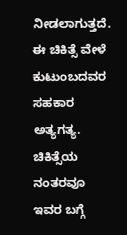ನೀಡಲಾಗುತ್ತದೆ. ಈ ಚಿಕಿತ್ಸೆ ವೇಳೆ ಕುಟುಂಬದವರ ಸಹಕಾರ ಅತ್ಯಗತ್ಯ. ಚಿಕಿತ್ಸೆಯ ನಂತರವೂ ಇವರ ಬಗ್ಗೆ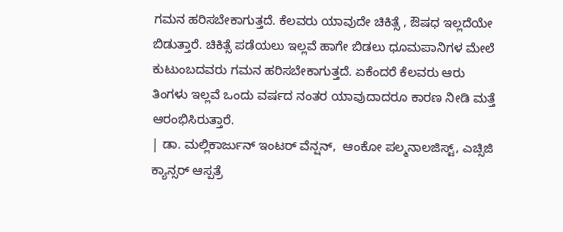ಗಮನ ಹರಿಸಬೇಕಾಗುತ್ತದೆ. ಕೆಲವರು ಯಾವುದೇ ಚಿಕಿತ್ಸೆ , ಔಷಧ ಇಲ್ಲದೆಯೇ ಬಿಡುತ್ತಾರೆ. ಚಿಕಿತ್ಸೆ ಪಡೆಯಲು ಇಲ್ಲವೆ ಹಾಗೇ ಬಿಡಲು ಧೂಮಪಾನಿಗಳ ಮೇಲೆ ಕುಟುಂಬದವರು ಗಮನ ಹರಿಸಬೇಕಾಗುತ್ತದೆ. ಏಕೆಂದರೆ ಕೆಲವರು ಆರು ತಿಂಗಳು ಇಲ್ಲವೆ ಒಂದು ವರ್ಷದ ನಂತರ ಯಾವುದಾದರೂ ಕಾರಣ ನೀಡಿ ಮತ್ತೆ ಆರಂಭಿಸಿರುತ್ತಾರೆ.
| ಡಾ. ಮಲ್ಲಿಕಾರ್ಜುನ್ ಇಂಟರ್ ವೆನ್ಷನ್,  ಆಂಕೋ ಪಲ್ಮನಾಲಜಿಸ್ಟ್, ಎಚ್ಸಿಜಿ ಕ್ಯಾನ್ಸರ್ ಆಸ್ಪತ್ರೆ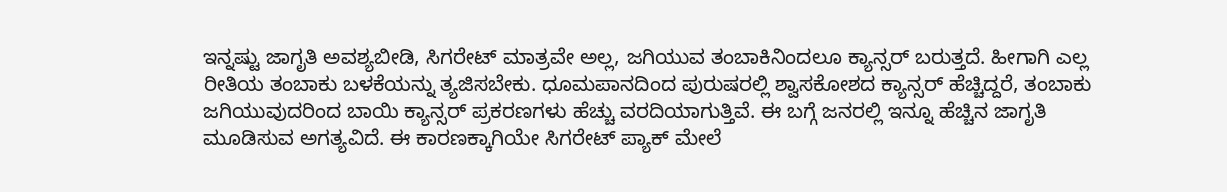ಇನ್ನಷ್ಟು ಜಾಗೃತಿ ಅವಶ್ಯಬೀಡಿ, ಸಿಗರೇಟ್ ಮಾತ್ರವೇ ಅಲ್ಲ, ಜಗಿಯುವ ತಂಬಾಕಿನಿಂದಲೂ ಕ್ಯಾನ್ಸರ್ ಬರುತ್ತದೆ. ಹೀಗಾಗಿ ಎಲ್ಲ ರೀತಿಯ ತಂಬಾಕು ಬಳಕೆಯನ್ನು ತ್ಯಜಿಸಬೇಕು. ಧೂಮಪಾನದಿಂದ ಪುರುಷರಲ್ಲಿ ಶ್ವಾಸಕೋಶದ ಕ್ಯಾನ್ಸರ್ ಹೆಚ್ಚಿದ್ದರೆ, ತಂಬಾಕು ಜಗಿಯುವುದರಿಂದ ಬಾಯಿ ಕ್ಯಾನ್ಸರ್ ಪ್ರಕರಣಗಳು ಹೆಚ್ಚು ವರದಿಯಾಗುತ್ತಿವೆ. ಈ ಬಗ್ಗೆ ಜನರಲ್ಲಿ ಇನ್ನೂ ಹೆಚ್ಚಿನ ಜಾಗೃತಿ ಮೂಡಿಸುವ ಅಗತ್ಯವಿದೆ. ಈ ಕಾರಣಕ್ಕಾಗಿಯೇ ಸಿಗರೇಟ್ ಪ್ಯಾಕ್ ಮೇಲೆ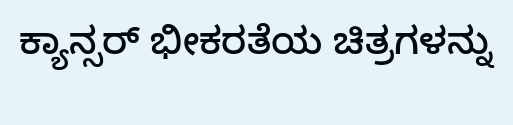ಕ್ಯಾನ್ಸರ್ ಭೀಕರತೆಯ ಚಿತ್ರಗಳನ್ನು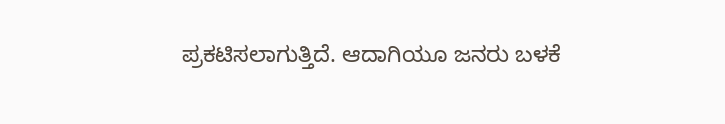ಪ್ರಕಟಿಸಲಾಗುತ್ತಿದೆ. ಆದಾಗಿಯೂ ಜನರು ಬಳಕೆ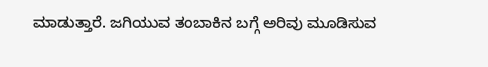ಮಾಡುತ್ತಾರೆ. ಜಗಿಯುವ ತಂಬಾಕಿನ ಬಗ್ಗೆ ಅರಿವು ಮೂಡಿಸುವ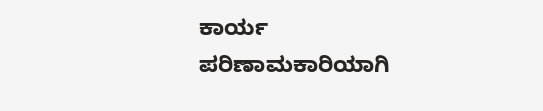ಕಾರ್ಯ ಪರಿಣಾಮಕಾರಿಯಾಗಿ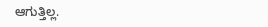ಆಗುತ್ತಿಲ್ಲ.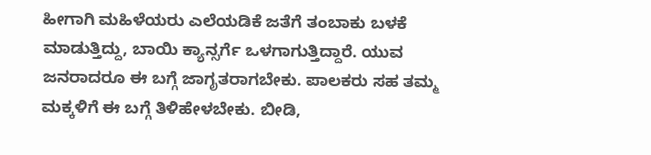ಹೀಗಾಗಿ ಮಹಿಳೆಯರು ಎಲೆಯಡಿಕೆ ಜತೆಗೆ ತಂಬಾಕು ಬಳಕೆ ಮಾಡುತ್ತಿದ್ದು, ಬಾಯಿ ಕ್ಯಾನ್ಸರ್ಗೆ ಒಳಗಾಗುತ್ತಿದ್ದಾರೆ. ಯುವ ಜನರಾದರೂ ಈ ಬಗ್ಗೆ ಜಾಗೃತರಾಗಬೇಕು. ಪಾಲಕರು ಸಹ ತಮ್ಮ ಮಕ್ಕಳಿಗೆ ಈ ಬಗ್ಗೆ ತಿಳಿಹೇಳಬೇಕು. ಬೀಡಿ,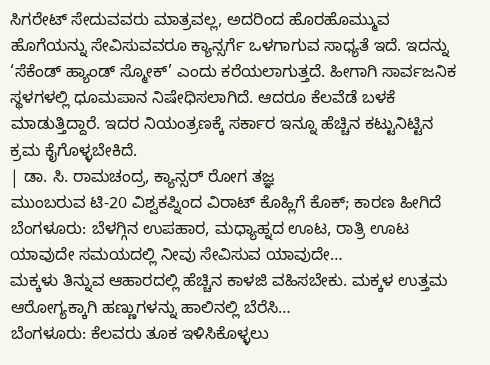ಸಿಗರೇಟ್ ಸೇದುವವರು ಮಾತ್ರವಲ್ಲ, ಅದರಿಂದ ಹೊರಹೊಮ್ಮುವ ಹೊಗೆಯನ್ನು ಸೇವಿಸುವವರೂ ಕ್ಯಾನ್ಸರ್ಗೆ ಒಳಗಾಗುವ ಸಾಧ್ಯತೆ ಇದೆ. ಇದನ್ನು ‘ಸೆಕೆಂಡ್ ಹ್ಯಾಂಡ್ ಸ್ಮೋಕ್’ ಎಂದು ಕರೆಯಲಾಗುತ್ತದೆ. ಹೀಗಾಗಿ ಸಾರ್ವಜನಿಕ ಸ್ಥಳಗಳಲ್ಲಿ ಧೂಮಪಾನ ನಿಷೇಧಿಸಲಾಗಿದೆ. ಆದರೂ ಕೆಲವೆಡೆ ಬಳಕೆ ಮಾಡುತ್ತಿದ್ದಾರೆ. ಇದರ ನಿಯಂತ್ರಣಕ್ಕೆ ಸರ್ಕಾರ ಇನ್ನೂ ಹೆಚ್ಚಿನ ಕಟ್ಟುನಿಟ್ಟಿನ ಕ್ರಮ ಕೈಗೊಳ್ಳಬೇಕಿದೆ.
| ಡಾ. ಸಿ. ರಾಮಚಂದ್ರ, ಕ್ಯಾನ್ಸರ್ ರೋಗ ತಜ್ಞ
ಮುಂಬರುವ ಟಿ-20 ವಿಶ್ವಕಪ್ನಿಂದ ವಿರಾಟ್ ಕೊಹ್ಲಿಗೆ ಕೊಕ್; ಕಾರಣ ಹೀಗಿದೆ
ಬೆಂಗಳೂರು: ಬೆಳಗ್ಗಿನ ಉಪಹಾರ, ಮಧ್ಯಾಹ್ನದ ಊಟ, ರಾತ್ರಿ ಊಟ ಯಾವುದೇ ಸಮಯದಲ್ಲಿ ನೀವು ಸೇವಿಸುವ ಯಾವುದೇ…
ಮಕ್ಕಳು ತಿನ್ನುವ ಆಹಾರದಲ್ಲಿ ಹೆಚ್ಚಿನ ಕಾಳಜಿ ವಹಿಸಬೇಕು. ಮಕ್ಕಳ ಉತ್ತಮ ಆರೋಗ್ಯಕ್ಕಾಗಿ ಹಣ್ಣುಗಳನ್ನು ಹಾಲಿನಲ್ಲಿ ಬೆರೆಸಿ…
ಬೆಂಗಳೂರು: ಕೆಲವರು ತೂಕ ಇಳಿಸಿಕೊಳ್ಳಲು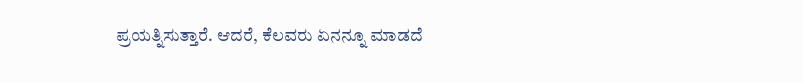ಪ್ರಯತ್ನಿಸುತ್ತಾರೆ. ಆದರೆ, ಕೆಲವರು ಏನನ್ನೂ ಮಾಡದೆ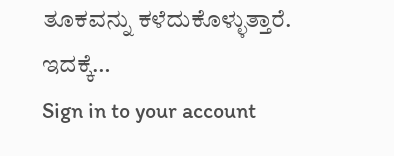ತೂಕವನ್ನು ಕಳೆದುಕೊಳ್ಳುತ್ತಾರೆ. ಇದಕ್ಕೆ…
Sign in to your account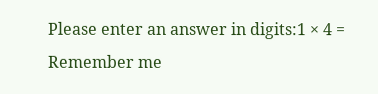Please enter an answer in digits:1 × 4 =
Remember me